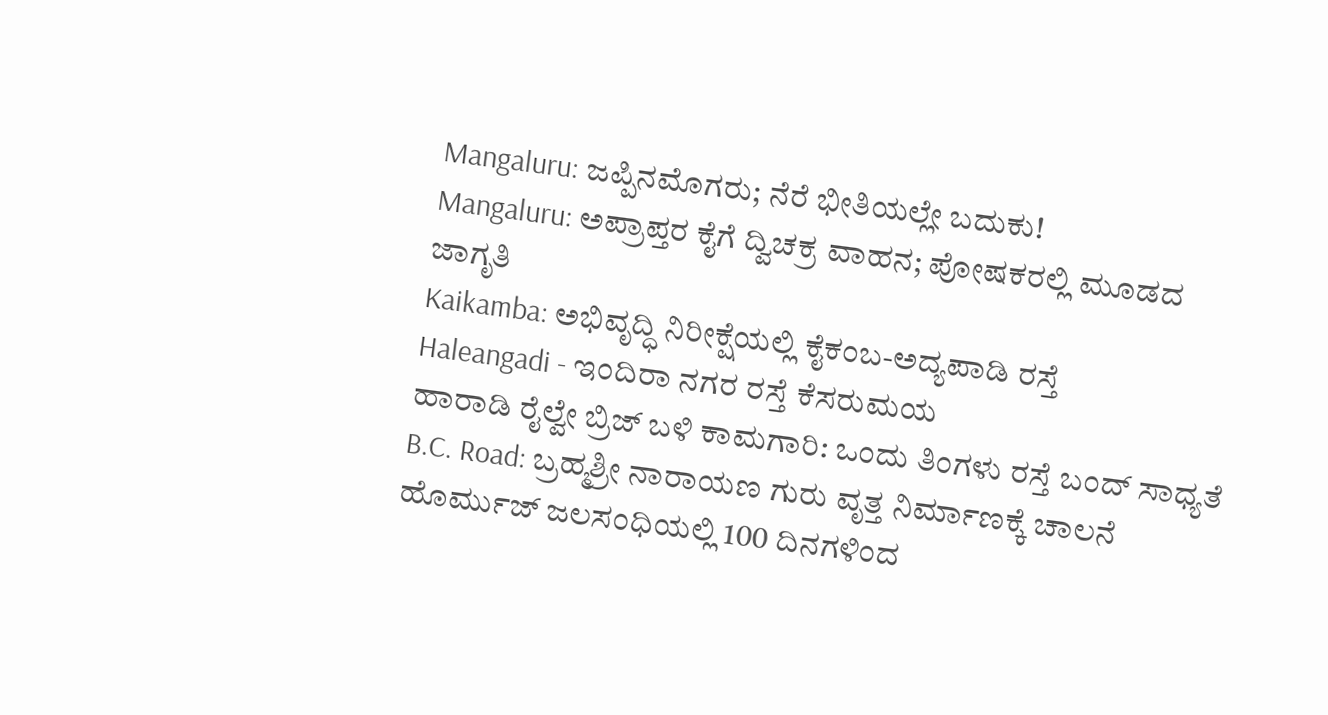Mangaluru: ಜಪ್ಪಿನಮೊಗರು; ನೆರೆ ಭೀತಿಯಲ್ಲೇ ಬದುಕು!
Mangaluru: ಅಪ್ರಾಪ್ತರ ಕೈಗೆ ದ್ವಿಚಕ್ರ ವಾಹನ; ಪೋಷಕರಲ್ಲಿ ಮೂಡದ ಜಾಗೃತಿ
Kaikamba: ಅಭಿವೃದ್ಧಿ ನಿರೀಕ್ಷೆಯಲ್ಲಿ ಕೈಕಂಬ-ಅದ್ಯಪಾಡಿ ರಸ್ತೆ
Haleangadi - ಇಂದಿರಾ ನಗರ ರಸ್ತೆ ಕೆಸರುಮಯ
ಹಾರಾಡಿ ರೈಲ್ವೇ ಬ್ರಿಜ್ ಬಳಿ ಕಾಮಗಾರಿ: ಒಂದು ತಿಂಗಳು ರಸ್ತೆ ಬಂದ್ ಸಾಧ್ಯತೆ
B.C. Road: ಬ್ರಹ್ಮಶ್ರೀ ನಾರಾಯಣ ಗುರು ವೃತ್ತ ನಿರ್ಮಾಣಕ್ಕೆ ಚಾಲನೆ
ಹೊರ್ಮುಜ್ ಜಲಸಂಧಿಯಲ್ಲಿ 100 ದಿನಗಳಿಂದ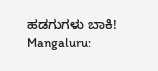ಹಡಗುಗಳು ಬಾಕಿ!
Mangaluru: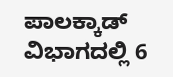ಪಾಲಕ್ಕಾಡ್ ವಿಭಾಗದಲ್ಲಿ 6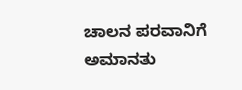ಚಾಲನ ಪರವಾನಿಗೆ ಅಮಾನತು